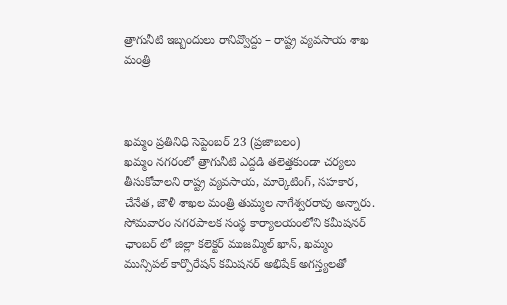త్రాగునీటి ఇబ్బందులు రానివ్వొద్దు – రాష్ట్ర వ్యవసాయ శాఖ మంత్రి



ఖమ్మం ప్రతినిధి సెప్టెంబర్ 23 (ప్రజాబలం)
ఖమ్మం నగరంలో త్రాగునీటి ఎద్దడి తలెత్తకుండా చర్యలు తీసుకోవాలని రాష్ట్ర వ్యవసాయ, మార్కెటింగ్, సహకార, చేనేత, జౌళీ శాఖల మంత్రి తుమ్మల నాగేశ్వరరావు అన్నారు. సోమవారం నగరపాలక సంస్థ కార్యాలయంలోని కమీషనర్ ఛాంబర్ లో జిల్లా కలెక్టర్‌ ముజమ్మిల్‌ ఖాన్, ఖమ్మం మున్సిపల్‌ కార్పొరేషన్‌ కమిషనర్‌ అభిషేక్‌ అగస్త్యలతో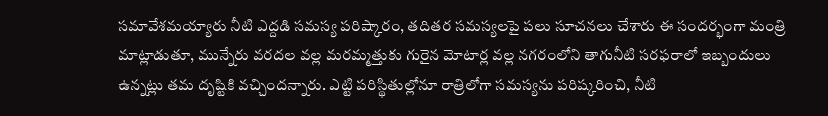సమావేశమయ్యారు నీటి ఎద్దడి సమస్య పరిష్కారం, తదితర సమస్యలపై పలు సూచనలు చేశారు ఈ సందర్భంగా మంత్రి మాట్లాడుతూ, మున్నేరు వరదల వల్ల మరమ్మత్తుకు గురైన మోటార్ల వల్ల నగరంలోని తాగునీటి సరఫరాలో ఇబ్బందులు ఉన్నట్లు తమ దృష్టికి వచ్చిందన్నారు. ఎట్టి పరిస్థితుల్లోనూ రాత్రిలోగా సమస్యను పరిష్కరించి, నీటి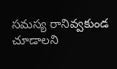సమస్య రానివ్వకుండ చూడాలని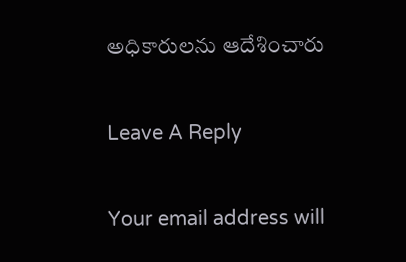అధికారులను ఆదేశించారు

Leave A Reply

Your email address will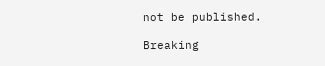not be published.

Breaking